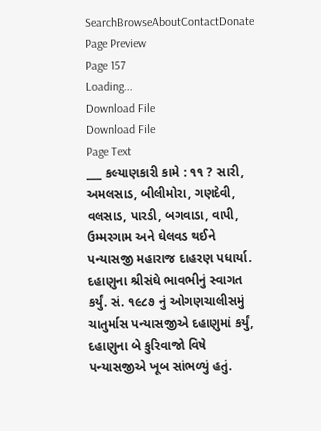SearchBrowseAboutContactDonate
Page Preview
Page 157
Loading...
Download File
Download File
Page Text
___ કલ્યાણકારી કામે : ૧૧ ? સારી, અમલસાડ, બીલીમોરા, ગણદેવી, વલસાડ, પારડી, બગવાડા, વાપી, ઉમ્મરગામ અને ઘેલવડ થઈને પન્યાસજી મહારાજ દાહરણ પધાર્યા. દહાણુના શ્રીસંઘે ભાવભીનું સ્વાગત કર્યું. સં. ૧૯૮૭ નું ઓગણચાલીસમું ચાતુર્માસ પન્યાસજીએ દહાણુમાં કર્યું, દહાણુના બે કુરિવાજો વિષે પન્યાસજીએ ખૂબ સાંભળ્યું હતું.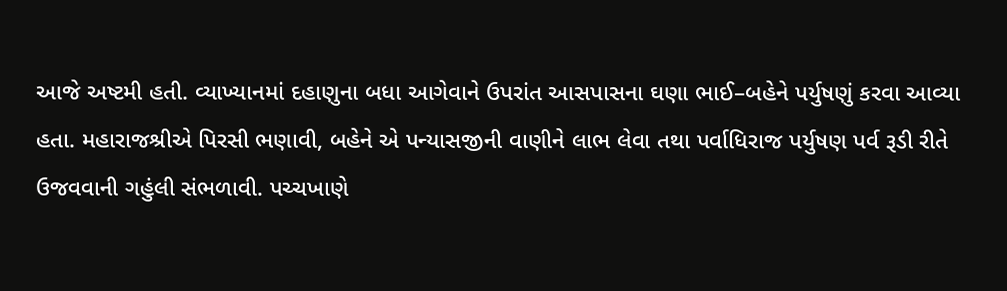આજે અષ્ટમી હતી. વ્યાખ્યાનમાં દહાણુના બધા આગેવાને ઉપરાંત આસપાસના ઘણા ભાઈ–બહેને પર્યુષણું કરવા આવ્યા હતા. મહારાજશ્રીએ પિરસી ભણાવી, બહેને એ પન્યાસજીની વાણીને લાભ લેવા તથા પર્વાધિરાજ પર્યુષણ પર્વ રૂડી રીતે ઉજવવાની ગહુંલી સંભળાવી. પચ્ચખાણે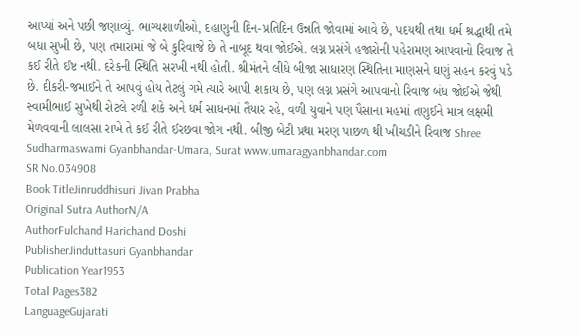આપ્યાં અને પછી જણાવ્યું. ભાગ્યશાળીઓ, દહાણુની દિન-પ્રતિદિન ઉન્નતિ જોવામાં આવે છે, પદયથી તથા ધર્મ શ્રદ્ધાથી તમે બધા સુખી છે, પણ તમારામાં જે બે કુરિવાજે છે તે નાબૂદ થવા જોઈએ. લગ્ન પ્રસંગે હજારોની પહેરામણ આપવાનો રિવાજ તે કઈ રીતે ઈષ્ટ નથી. દરેકની સ્થિતિ સરખી નથી હોતી. શ્રીમંતને લીધે બીજા સાધારણ સ્થિતિના માણસને ઘણું સહન કરવું પડે છે. દીકરી-જમાઈને તે આપવું હોય તેટલું ગમે ત્યારે આપી શકાય છે, પણ લગ્ન પ્રસંગે આપવાનો રિવાજ બંધ જોઈએ જેથી સ્વામીભાઈ સુખેથી રોટલે રળી શકે અને ધર્મ સાધનમાં તૈયાર રહે, વળી યુવાને પણ પૈસાના મહમાં તણુઈને માત્ર લક્ષમી મેળવવાની લાલસા રાખે તે કઈ રીતે ઈરછવા જોગ નથી. બીજી બેટી પ્રથા મરણ પાછળ થી ખીચડીને રિવાજ Shree Sudharmaswami Gyanbhandar-Umara, Surat www.umaragyanbhandar.com
SR No.034908
Book TitleJinruddhisuri Jivan Prabha
Original Sutra AuthorN/A
AuthorFulchand Harichand Doshi
PublisherJinduttasuri Gyanbhandar
Publication Year1953
Total Pages382
LanguageGujarati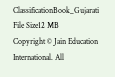ClassificationBook_Gujarati
File Size12 MB
Copyright © Jain Education International. All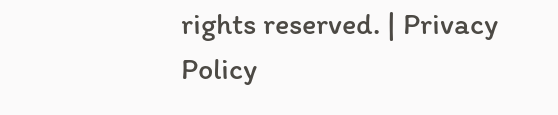rights reserved. | Privacy Policy